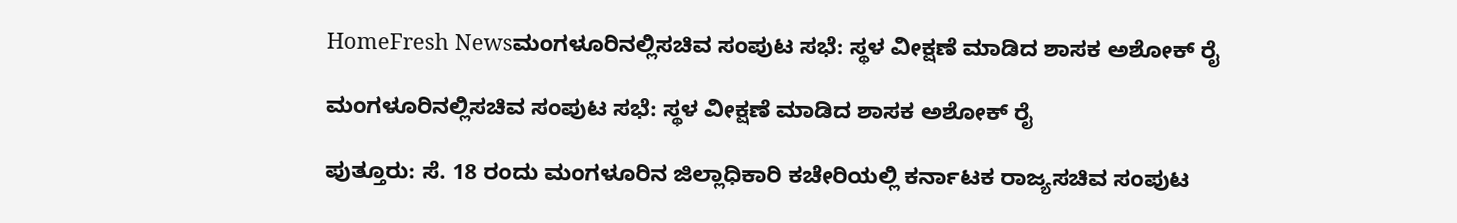HomeFresh Newsಮಂಗಳೂರಿನಲ್ಲಿ‌ಸಚಿವ‌ ಸಂಪುಟ ಸಭೆ: ಸ್ಥಳ ವೀಕ್ಷಣೆ ಮಾಡಿದ ಶಾಸಕ ಅಶೋಕ್ ರೈ

ಮಂಗಳೂರಿನಲ್ಲಿ‌ಸಚಿವ‌ ಸಂಪುಟ ಸಭೆ: ಸ್ಥಳ ವೀಕ್ಷಣೆ ಮಾಡಿದ ಶಾಸಕ ಅಶೋಕ್ ರೈ

ಪುತ್ತೂರು: ಸೆ. 18 ರಂದು ಮಂಗಳೂರಿನ ಜಿಲ್ಲಾಧಿಕಾರಿ ಕಚೇರಿಯಲ್ಲಿ ಕರ್ನಾಟಕ ರಾಜ್ಯ‌ಸಚಿವ ಸಂಪುಟ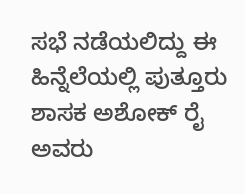ಸಭೆ ನಡೆಯಲಿದ್ದು ಈ ಹಿನ್ನೆಲೆಯಲ್ಲಿ ಪುತ್ತೂರು ಶಾಸಕ ಅಶೋಕ್ ರೈ ಅವರು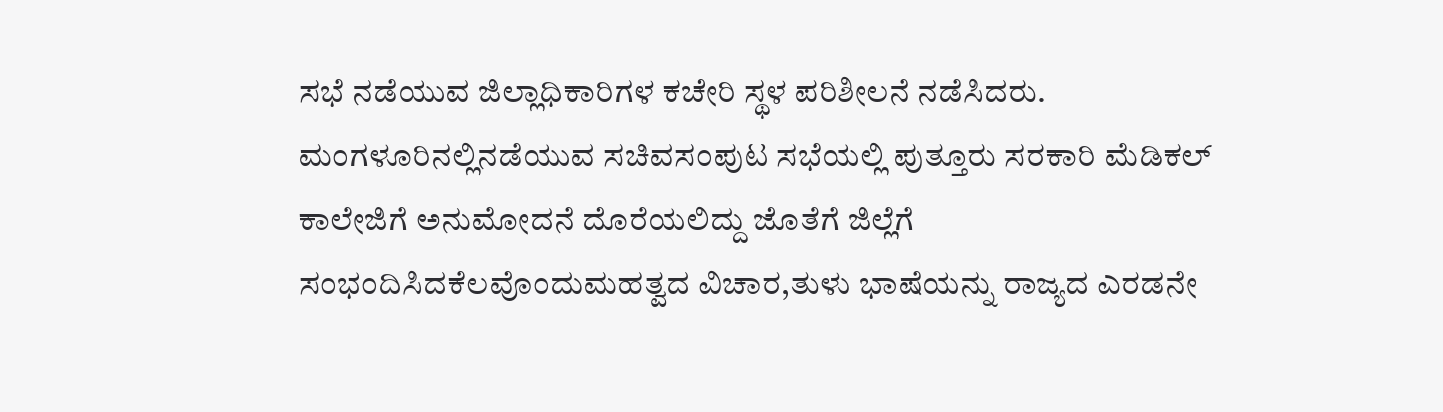ಸಭೆ ನಡೆಯುವ ಜಿಲ್ಲಾಧಿಕಾರಿಗಳ ಕಚೇರಿ ಸ್ಥಳ ಪರಿಶೀಲನೆ ನಡೆಸಿದರು.
ಮಂಗಳೂರಿನಲ್ಲಿ‌ನಡೆಯುವ ಸಚಿವ‌ಸಂಪುಟ ಸಭೆಯಲ್ಲಿ ಪುತ್ತೂರು ಸರಕಾರಿ ಮೆಡಿಕಲ್ ಕಾಲೇಜಿಗೆ ಅನುಮೋದನೆ ದೊರೆಯಲಿದ್ದು ಜೊತೆಗೆ ಜಿಲ್ಲೆಗೆ ಸಂಭಂದಿಸಿದ‌ಕೆಲವೊಂದು‌ಮಹತ್ವದ ವಿಚಾರ,ತುಳು ಭಾಷೆಯನ್ನು ರಾಜ್ಯದ ಎರಡನೇ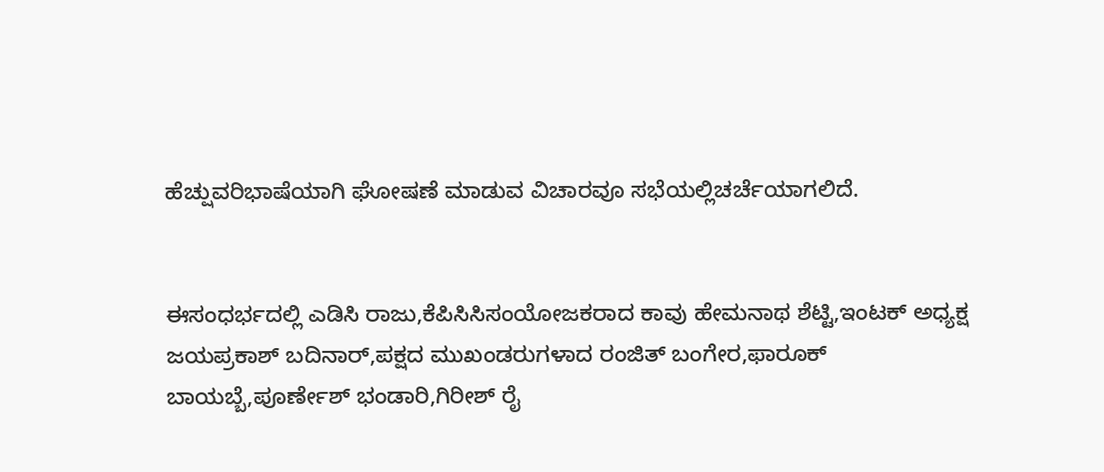ಹೆಚ್ಷುವರಿ‌ಭಾಷೆಯಾಗಿ ಘೋಷಣೆ ಮಾಡುವ ವಿಚಾರವೂ ಸಭೆಯಲ್ಲಿ‌ಚರ್ಚೆಯಾಗಲಿದೆ.


ಈ‌ಸಂಧರ್ಭದಲ್ಲಿ ಎಡಿಸಿ ರಾಜು,ಕೆಪಿಸಿಸಿ‌ಸಂಯೋಜಕರಾದ ಕಾವು ಹೇಮನಾಥ ಶೆಟ್ಟಿ,ಇಂಟಕ್ ಅಧ್ಯಕ್ಷ ಜಯಪ್ರಕಾಶ್ ಬದಿನಾರ್,ಪಕ್ಷದ ಮುಖಂಡರುಗಳಾದ ರಂಜಿತ್ ಬಂಗೇರ,ಫಾರೂಕ್ ಬಾಯಬ್ಬೆ,ಪೂರ್ಣೇಶ್ ಭಂಡಾರಿ,ಗಿರೀಶ್ ರೈ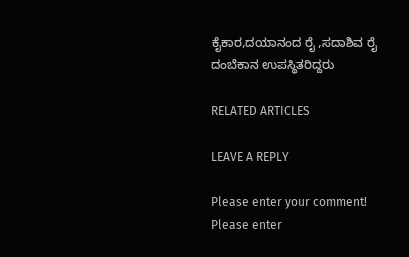ಕೈಕಾರ,ದಯಾನಂದ ರೈ ,ಸದಾಶಿವ ರೈ ದಂಬೆಕಾನ ಉಪಸ್ಥಿತರಿದ್ದರು

RELATED ARTICLES

LEAVE A REPLY

Please enter your comment!
Please enter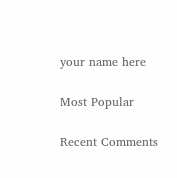your name here

Most Popular

Recent Comments